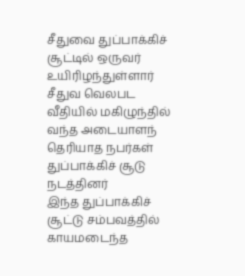சீதுவை துப்பாக்கிச் சூட்டில் ஒருவர் உயிரிழந்துள்ளார்
சீதுவ வெலபட வீதியில் மகிழுந்தில் வந்த அடையாளந் தெரியாத நபர்கள் துப்பாக்கிச் சூடு நடத்தினர்
இந்த துப்பாக்கிச் சூட்டு சம்பவத்தில் காயமடைந்த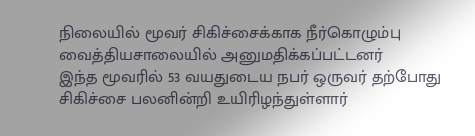நிலையில் மூவர் சிகிச்சைக்காக நீர்கொழும்பு வைத்தியசாலையில் அனுமதிக்கப்பட்டனர்
இந்த மூவரில் 53 வயதுடைய நபர் ஒருவர் தற்போது சிகிச்சை பலனின்றி உயிரிழந்துள்ளார்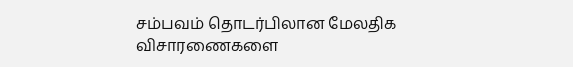சம்பவம் தொடர்பிலான மேலதிக விசாரணைகளை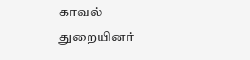காவல் துறையினர்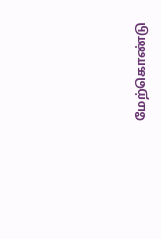மேற்கொண்டு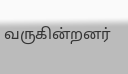வருகின்றனர்